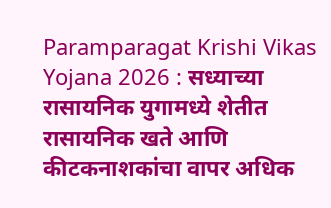Paramparagat Krishi Vikas Yojana 2026 : सध्याच्या रासायनिक युगामध्ये शेतीत रासायनिक खते आणि कीटकनाशकांचा वापर अधिक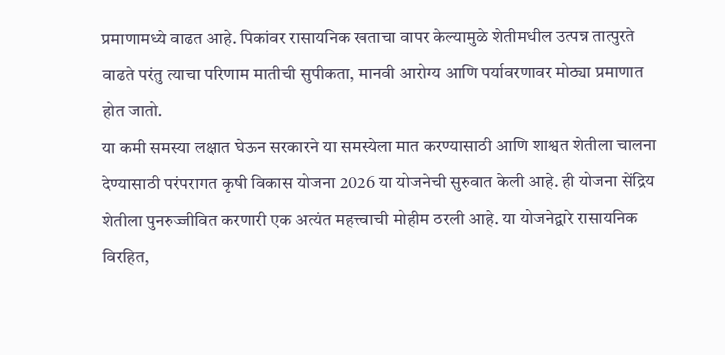प्रमाणामध्ये वाढत आहे. पिकांवर रासायनिक खताचा वापर केल्यामुळे शेतीमधील उत्पन्न तात्पुरते वाढते परंतु त्याचा परिणाम मातीची सुपीकता, मानवी आरोग्य आणि पर्यावरणावर मोठ्या प्रमाणात होत जातो.
या कमी समस्या लक्षात घेऊन सरकारने या समस्येला मात करण्यासाठी आणि शाश्वत शेतीला चालना देण्यासाठी परंपरागत कृषी विकास योजना 2026 या योजनेची सुरुवात केली आहे. ही योजना सेंद्रिय शेतीला पुनरुज्जीवित करणारी एक अत्यंत महत्त्वाची मोहीम ठरली आहे. या योजनेद्वारे रासायनिक विरहित,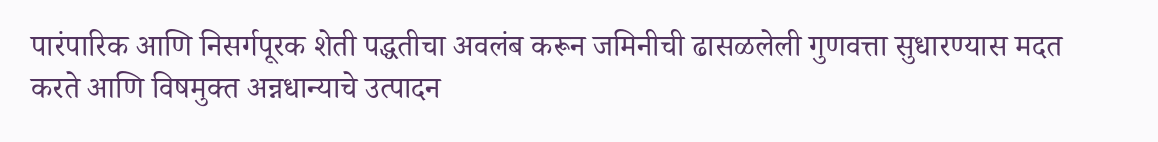पारंपारिक आणि निसर्गपूरक शेती पद्धतीचा अवलंब करून जमिनीची ढासळलेली गुणवत्ता सुधारण्यास मदत करते आणि विषमुक्त अन्नधान्याचे उत्पादन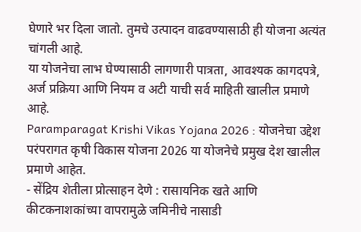घेणारे भर दिला जातो. तुमचे उत्पादन वाढवण्यासाठी ही योजना अत्यंत चांगली आहे.
या योजनेचा लाभ घेण्यासाठी लागणारी पात्रता, आवश्यक कागदपत्रे, अर्ज प्रक्रिया आणि नियम व अटी याची सर्व माहिती खालील प्रमाणे आहे.
Paramparagat Krishi Vikas Yojana 2026 : योजनेचा उद्देश
परंपरागत कृषी विकास योजना 2026 या योजनेचे प्रमुख देश खालील प्रमाणे आहेत.
- सेंद्रिय शेतीला प्रोत्साहन देणे : रासायनिक खते आणि कीटकनाशकांच्या वापरामुळे जमिनीचे नासाडी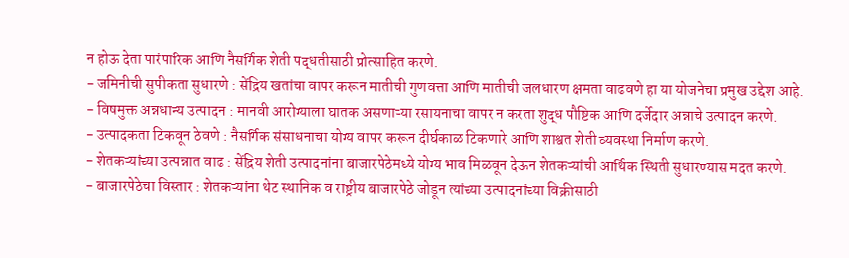न होऊ देता पारंपारिक आणि नैसर्गिक शेती पद्धतीसाठी प्रोत्साहित करणे.
- जमिनीची सुपीकता सुधारणे : सेंद्रिय खतांचा वापर करून मातीची गुणवत्ता आणि मातीची जलधारण क्षमता वाढवणे हा या योजनेचा प्रमुख उद्देश आहे.
- विषमुक्त अन्नधान्य उत्पादन : मानवी आरोग्याला घातक असणाऱ्या रसायनाचा वापर न करता शुद्ध पौष्टिक आणि दर्जेदार अन्नाचे उत्पादन करणे.
- उत्पादकता टिकवून ठेवणे : नैसर्गिक संसाधनाचा योग्य वापर करून दीर्घकाळ टिकणारे आणि शाश्वत शेती व्यवस्था निर्माण करणे.
- शेतकऱ्यांच्या उत्पन्नात वाढ : सेंद्रिय शेती उत्पादनांना बाजारपेठेमध्ये योग्य भाव मिळवून देऊन शेतकऱ्यांची आर्थिक स्थिती सुधारण्यास मदत करणे.
- बाजारपेठेचा विस्तार : शेतकऱ्यांना थेट स्थानिक व राष्ट्रीय बाजारपेठे जोडून त्यांच्या उत्पादनांच्या विक्रीसाठी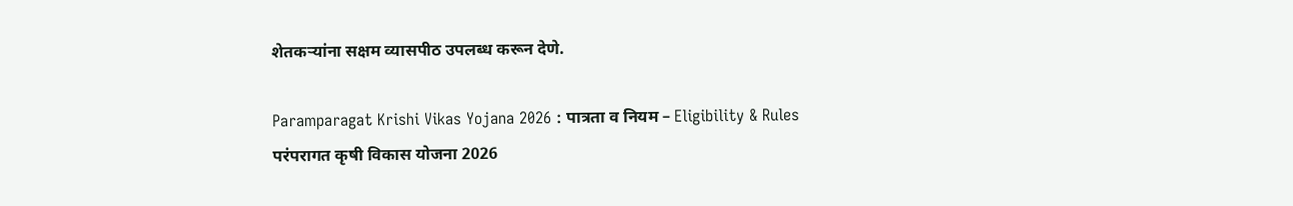शेतकऱ्यांना सक्षम व्यासपीठ उपलब्ध करून देणे.

Paramparagat Krishi Vikas Yojana 2026 : पात्रता व नियम – Eligibility & Rules
परंपरागत कृषी विकास योजना 2026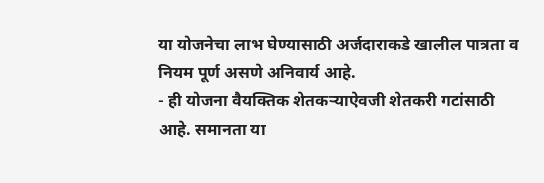या योजनेचा लाभ घेण्यासाठी अर्जदाराकडे खालील पात्रता व नियम पूर्ण असणे अनिवार्य आहे.
- ही योजना वैयक्तिक शेतकऱ्याऐवजी शेतकरी गटांसाठी आहे. समानता या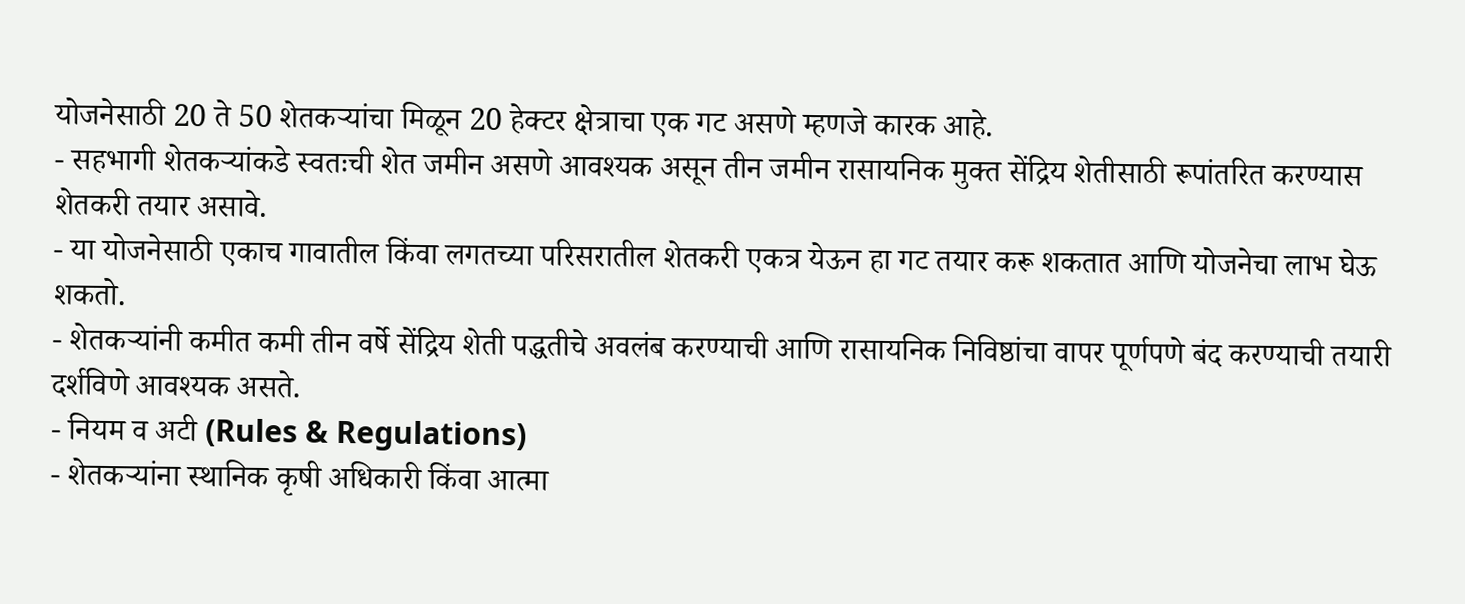योजनेसाठी 20 ते 50 शेतकऱ्यांचा मिळून 20 हेक्टर क्षेत्राचा एक गट असणे म्हणजे कारक आहे.
- सहभागी शेतकऱ्यांकडे स्वतःची शेत जमीन असणे आवश्यक असून तीन जमीन रासायनिक मुक्त सेंद्रिय शेतीसाठी रूपांतरित करण्यास शेतकरी तयार असावे.
- या योजनेसाठी एकाच गावातील किंवा लगतच्या परिसरातील शेतकरी एकत्र येऊन हा गट तयार करू शकतात आणि योजनेचा लाभ घेऊ शकतो.
- शेतकऱ्यांनी कमीत कमी तीन वर्षे सेंद्रिय शेती पद्धतीचे अवलंब करण्याची आणि रासायनिक निविष्ठांचा वापर पूर्णपणे बंद करण्याची तयारी दर्शविणे आवश्यक असते.
- नियम व अटी (Rules & Regulations)
- शेतकऱ्यांना स्थानिक कृषी अधिकारी किंवा आत्मा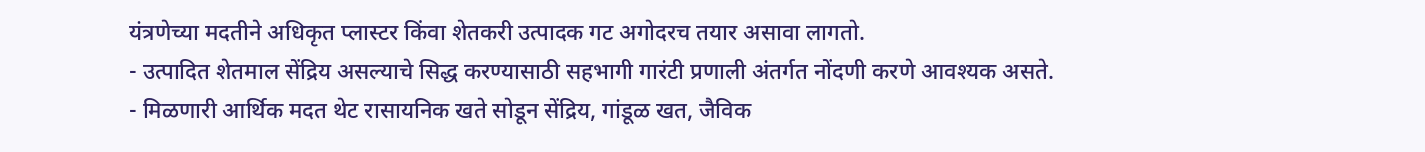यंत्रणेच्या मदतीने अधिकृत प्लास्टर किंवा शेतकरी उत्पादक गट अगोदरच तयार असावा लागतो.
- उत्पादित शेतमाल सेंद्रिय असल्याचे सिद्ध करण्यासाठी सहभागी गारंटी प्रणाली अंतर्गत नोंदणी करणे आवश्यक असते.
- मिळणारी आर्थिक मदत थेट रासायनिक खते सोडून सेंद्रिय, गांडूळ खत, जैविक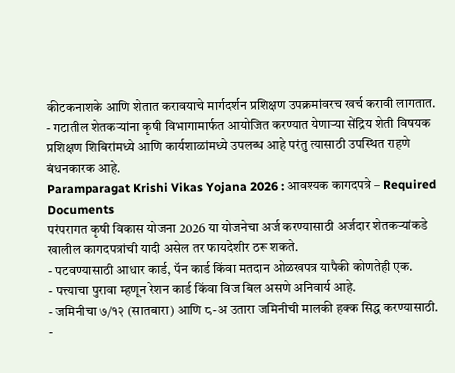कीटकनाशके आणि शेतात करावयाचे मार्गदर्शन प्रशिक्षण उपक्रमांवरच खर्च करावी लागतात.
- गटातील शेतकऱ्यांना कृषी विभागामार्फत आयोजित करण्यात येणाऱ्या सेंद्रिय शेती विषयक प्रशिक्षण शिबिरांमध्ये आणि कार्यशाळांमध्ये उपलब्ध आहे परंतु त्यासाठी उपस्थित राहणे बंधनकारक आहे.
Paramparagat Krishi Vikas Yojana 2026 : आवश्यक कागदपत्रे – Required Documents
परंपरागत कृषी विकास योजना 2026 या योजनेचा अर्ज करण्यासाठी अर्जदार शेतकऱ्यांकडे खालील कागदपत्रांची यादी असेल तर फायदेशीर ठरू शकते.
- पटवण्यासाठी आधार कार्ड, पॅन कार्ड किंवा मतदान ओळखपत्र यापैकी कोणतेही एक.
- पत्त्याचा पुरावा म्हणून रेशन कार्ड किंवा विज बिल असणे अनिवार्य आहे.
- जमिनीचा ७/१२ (सातबारा) आणि ८-अ उतारा जमिनीची मालकी हक्क सिद्ध करण्यासाठी.
-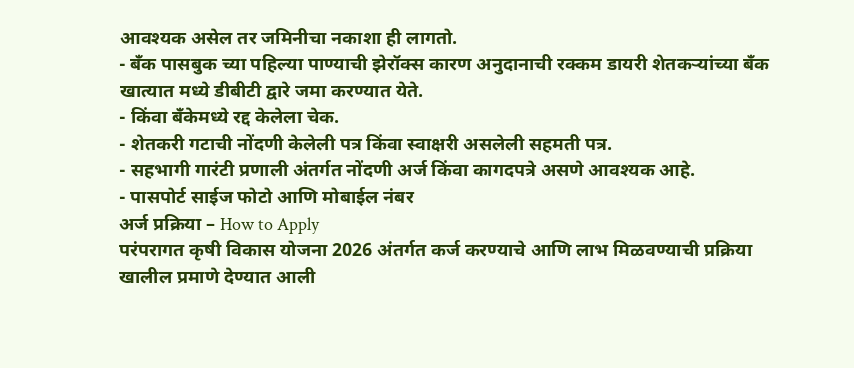आवश्यक असेल तर जमिनीचा नकाशा ही लागतो.
- बँक पासबुक च्या पहिल्या पाण्याची झेरॉक्स कारण अनुदानाची रक्कम डायरी शेतकऱ्यांच्या बँक खात्यात मध्ये डीबीटी द्वारे जमा करण्यात येते.
- किंवा बँकेमध्ये रद्द केलेला चेक.
- शेतकरी गटाची नोंदणी केलेली पत्र किंवा स्वाक्षरी असलेली सहमती पत्र.
- सहभागी गारंटी प्रणाली अंतर्गत नोंदणी अर्ज किंवा कागदपत्रे असणे आवश्यक आहे.
- पासपोर्ट साईज फोटो आणि मोबाईल नंबर
अर्ज प्रक्रिया – How to Apply
परंपरागत कृषी विकास योजना 2026 अंतर्गत कर्ज करण्याचे आणि लाभ मिळवण्याची प्रक्रिया खालील प्रमाणे देण्यात आली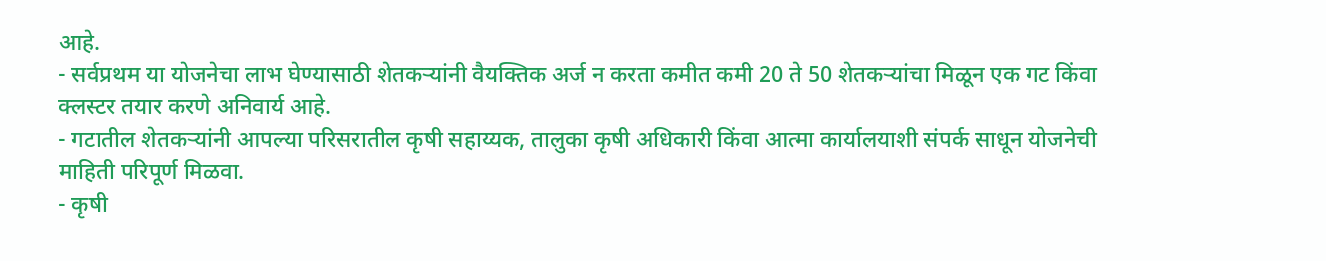आहे.
- सर्वप्रथम या योजनेचा लाभ घेण्यासाठी शेतकऱ्यांनी वैयक्तिक अर्ज न करता कमीत कमी 20 ते 50 शेतकऱ्यांचा मिळून एक गट किंवा क्लस्टर तयार करणे अनिवार्य आहे.
- गटातील शेतकऱ्यांनी आपल्या परिसरातील कृषी सहाय्यक, तालुका कृषी अधिकारी किंवा आत्मा कार्यालयाशी संपर्क साधून योजनेची माहिती परिपूर्ण मिळवा.
- कृषी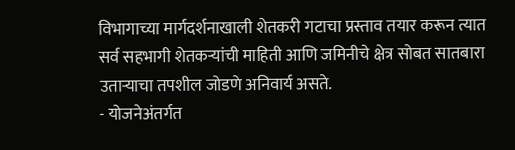विभागाच्या मार्गदर्शनाखाली शेतकरी गटाचा प्रस्ताव तयार करून त्यात सर्व सहभागी शेतकऱ्यांची माहिती आणि जमिनीचे क्षेत्र सोबत सातबारा उताऱ्याचा तपशील जोडणे अनिवार्य असते.
- योजनेअंतर्गत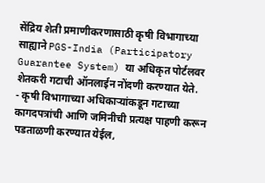सेंद्रिय शेती प्रमाणीकरणासाठी कृषी विभागाच्या साह्याने PGS-India (Participatory Guarantee System) या अधिकृत पोर्टलवर शेतकरी गटाची ऑनलाईन नोंदणी करण्यात येते.
- कृषी विभागाच्या अधिकाऱ्यांकडून गटाच्या कागदपत्रांची आणि जमिनीची प्रत्यक्ष पाहणी करून पडताळणी करण्यात येईल,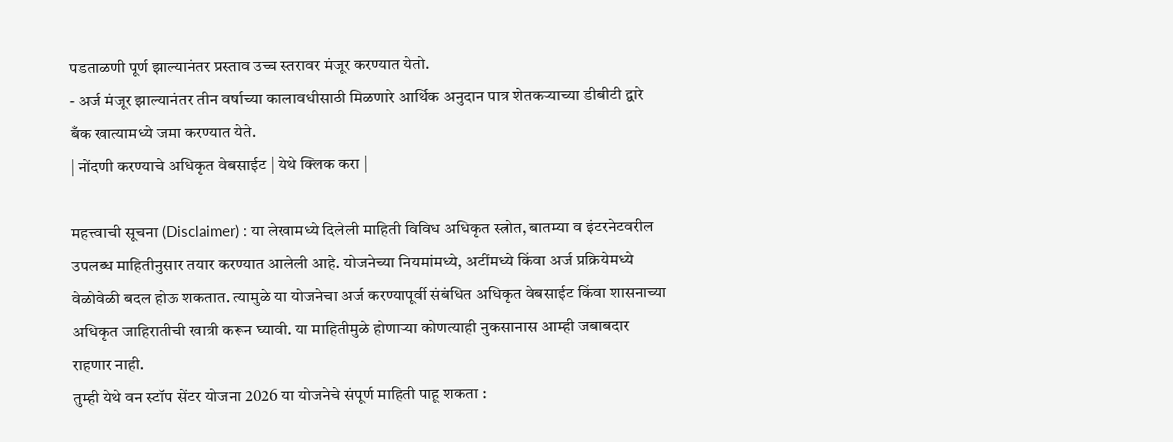पडताळणी पूर्ण झाल्यानंतर प्रस्ताव उच्च स्तरावर मंजूर करण्यात येतो.
- अर्ज मंजूर झाल्यानंतर तीन वर्षाच्या कालावधीसाठी मिळणारे आर्थिक अनुदान पात्र शेतकऱ्याच्या डीबीटी द्वारे बँक खात्यामध्ये जमा करण्यात येते.
| नोंदणी करण्याचे अधिकृत वेबसाईट | येथे क्लिक करा |

महत्त्वाची सूचना (Disclaimer) : या लेखामध्ये दिलेली माहिती विविध अधिकृत स्त्रोत, बातम्या व इंटरनेटवरील उपलब्ध माहितीनुसार तयार करण्यात आलेली आहे. योजनेच्या नियमांमध्ये, अटींमध्ये किंवा अर्ज प्रक्रियेमध्ये वेळोवेळी बदल होऊ शकतात. त्यामुळे या योजनेचा अर्ज करण्यापूर्वी संबंधित अधिकृत वेबसाईट किंवा शासनाच्या अधिकृत जाहिरातीची खात्री करून घ्यावी. या माहितीमुळे होणाऱ्या कोणत्याही नुकसानास आम्ही जबाबदार राहणार नाही.
तुम्ही येथे वन स्टॉप सेंटर योजना 2026 या योजनेचे संपूर्ण माहिती पाहू शकता :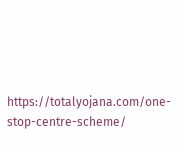https://totalyojana.com/one-stop-centre-scheme/